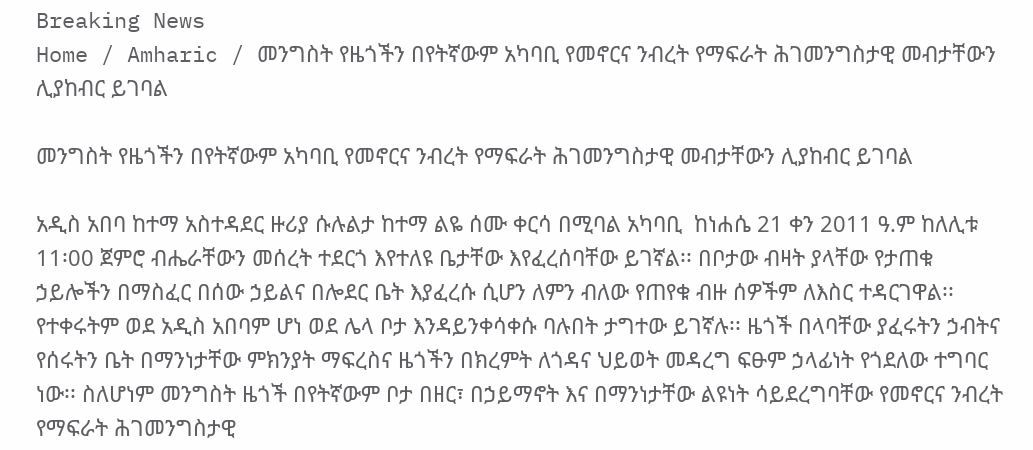Breaking News
Home / Amharic / መንግስት የዜጎችን በየትኛውም አካባቢ የመኖርና ንብረት የማፍራት ሕገመንግስታዊ መብታቸውን ሊያከብር ይገባል

መንግስት የዜጎችን በየትኛውም አካባቢ የመኖርና ንብረት የማፍራት ሕገመንግስታዊ መብታቸውን ሊያከብር ይገባል

አዲስ አበባ ከተማ አስተዳደር ዙሪያ ሱሉልታ ከተማ ልዬ ሰሙ ቀርሳ በሚባል አካባቢ  ከነሐሴ 21 ቀን 2011 ዓ.ም ከለሊቱ 11፡00 ጀምሮ ብሔራቸውን መሰረት ተደርጎ እየተለዩ ቤታቸው እየፈረሰባቸው ይገኛል፡፡ በቦታው ብዛት ያላቸው የታጠቁ ኃይሎችን በማስፈር በሰው ኃይልና በሎደር ቤት እያፈረሱ ሲሆን ለምን ብለው የጠየቁ ብዙ ሰዎችም ለእስር ተዳርገዋል፡፡ የተቀሩትም ወደ አዲስ አበባም ሆነ ወደ ሌላ ቦታ እንዳይንቀሳቀሱ ባሉበት ታግተው ይገኛሉ፡፡ ዜጎች በላባቸው ያፈሩትን ኃብትና የሰሩትን ቤት በማንነታቸው ምክንያት ማፍረስና ዜጎችን በክረምት ለጎዳና ህይወት መዳረግ ፍፁም ኃላፊነት የጎደለው ተግባር ነው፡፡ ስለሆነም መንግስት ዜጎች በየትኛውም ቦታ በዘር፣ በኃይማኖት እና በማንነታቸው ልዩነት ሳይደረግባቸው የመኖርና ንብረት የማፍራት ሕገመንግስታዊ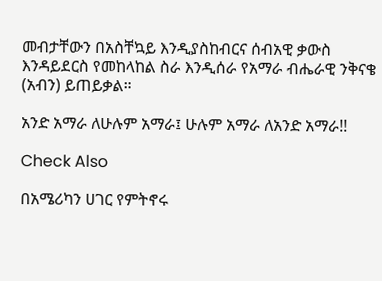መብታቸውን በአስቸኳይ እንዲያስከብርና ሰብአዊ ቃውስ እንዳይደርስ የመከላከል ስራ እንዲሰራ የአማራ ብሔራዊ ንቅናቄ (አብን) ይጠይቃል።

አንድ አማራ ለሁሉም አማራ፤ ሁሉም አማራ ለአንድ አማራ!!

Check Also

በአሜሪካን ሀገር የምትኖሩ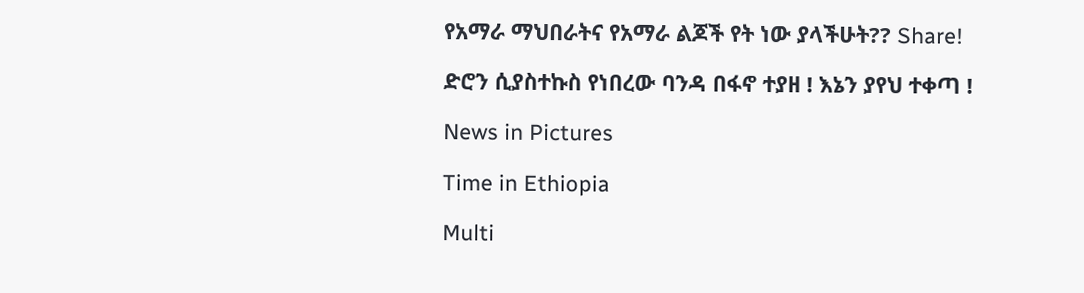የአማራ ማህበራትና የአማራ ልጆች የት ነው ያላችሁት?? Share!

ድሮን ሲያስተኩስ የነበረው ባንዳ በፋኖ ተያዘ ! እኔን ያየህ ተቀጣ !

News in Pictures

Time in Ethiopia

Multi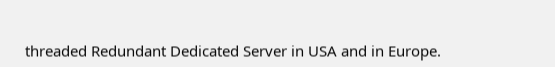threaded Redundant Dedicated Server in USA and in Europe.